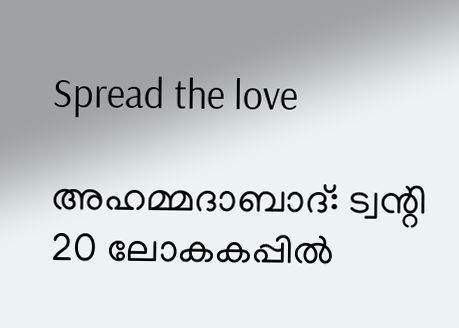Spread the love

അഹമ്മദാബാദ്: ട്വന്റി 20 ലോകകപ്പില്‍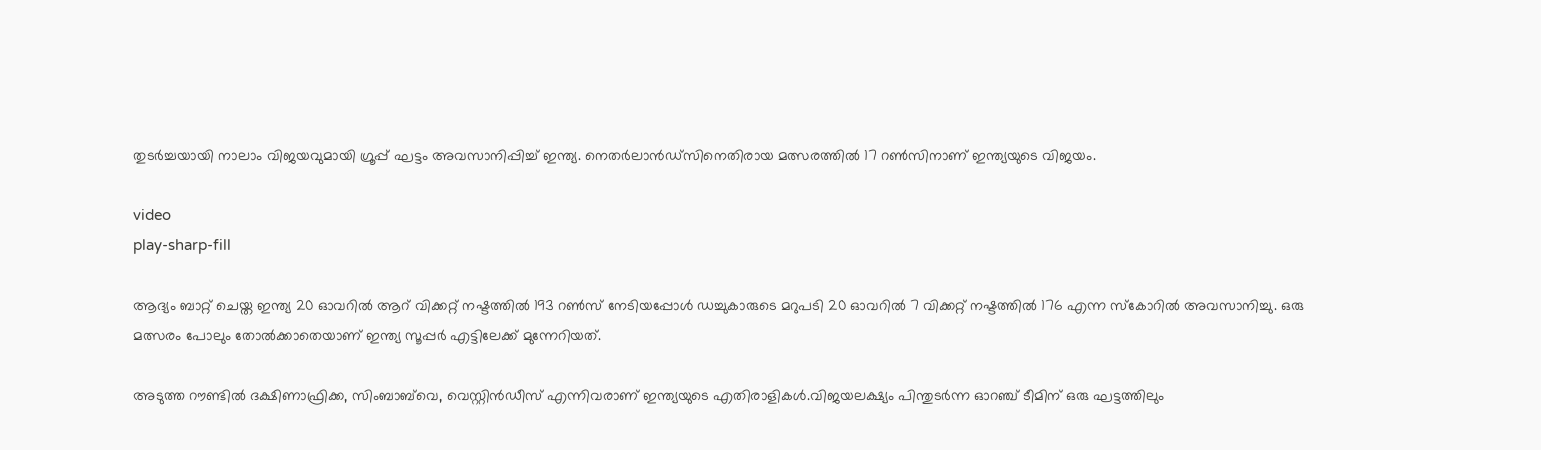തുടര്‍ച്ചയായി നാലാം വിജയവുമായി ഗ്രൂപ്പ് ഘട്ടം അവസാനിപ്പിച്ച് ഇന്ത്യ. നെതര്‍ലാന്‍ഡ്‌സിനെതിരായ മത്സരത്തില്‍ 17 റണ്‍സിനാണ് ഇന്ത്യയുടെ വിജയം.

video
play-sharp-fill

ആദ്യം ബാറ്റ് ചെയ്ത ഇന്ത്യ 20 ഓവറില്‍ ആറ് വിക്കറ്റ് നഷ്ടത്തില്‍ 193 റണ്‍സ് നേടിയപ്പോള്‍ ഡച്ചുകാരുടെ മറുപടി 20 ഓവറില്‍ 7 വിക്കറ്റ് നഷ്ടത്തില്‍ 176 എന്ന സ്‌കോറില്‍ അവസാനിച്ചു. ഒരു മത്സരം പോലും തോല്‍ക്കാതെയാണ് ഇന്ത്യ സൂപ്പര്‍ എട്ടിലേക്ക് മുന്നേറിയത്.

അടുത്ത റൗണ്ടില്‍ ദക്ഷിണാഫ്രിക്ക, സിംബാബ്‌വെ, വെസ്റ്റിന്‍ഡീസ് എന്നിവരാണ് ഇന്ത്യയുടെ എതിരാളികള്‍.വിജയലക്ഷ്യം പിന്തുടര്‍ന്ന ഓറഞ്ച് ടീമിന് ഒരു ഘട്ടത്തിലും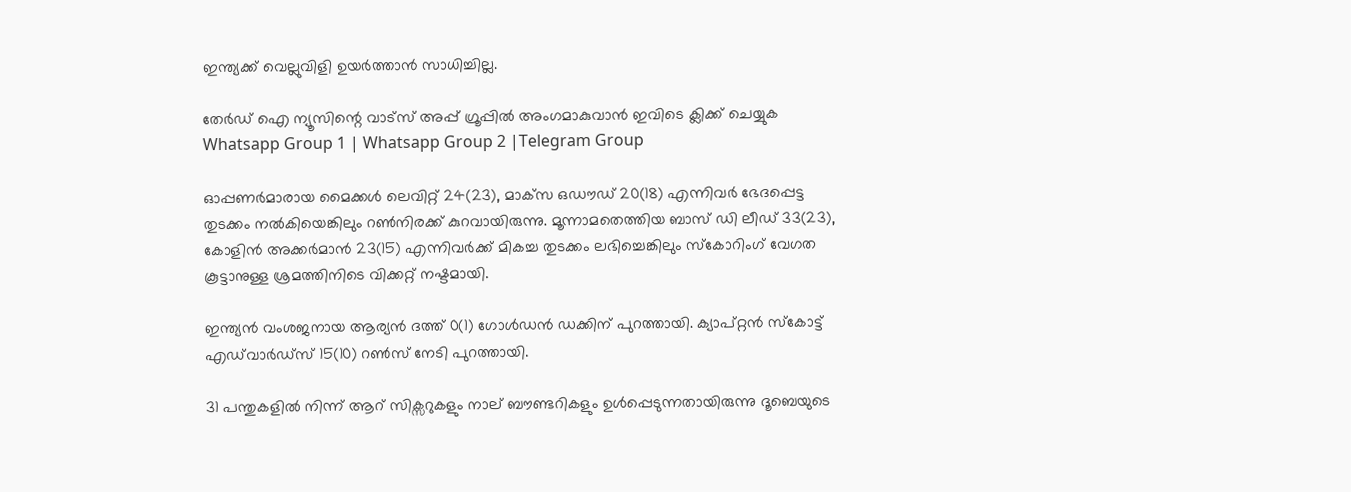ഇന്ത്യക്ക് വെല്ലുവിളി ഉയര്‍ത്താന്‍ സാധിച്ചില്ല.

തേർഡ് ഐ ന്യൂസിന്റെ വാട്സ് അപ്പ് ഗ്രൂപ്പിൽ അംഗമാകുവാൻ ഇവിടെ ക്ലിക്ക് ചെയ്യുക
Whatsapp Group 1 | Whatsapp Group 2 |Telegram Group

ഓപ്പണര്‍മാരായ മൈക്കള്‍ ലെവിറ്റ് 24(23), മാക്‌സ ഒഡൗഡ് 20(18) എന്നിവര്‍ ഭേദപ്പെട്ട തുടക്കം നല്‍കിയെങ്കിലും റണ്‍നിരക്ക് കുറവായിരുന്നു. മൂന്നാമതെത്തിയ ബാസ് ഡി ലീഡ് 33(23), കോളിന്‍ അക്കര്‍മാന്‍ 23(15) എന്നിവര്‍ക്ക് മികച്ച തുടക്കം ലഭിച്ചെങ്കിലും സ്‌കോറിംഗ് വേഗത കൂട്ടാനുള്ള ശ്രമത്തിനിടെ വിക്കറ്റ് നഷ്ടമായി.

ഇന്ത്യന്‍ വംശജനായ ആര്യന്‍ ദത്ത് 0(1) ഗോള്‍ഡന്‍ ഡക്കിന് പുറത്തായി. ക്യാപ്റ്റന്‍ സ്‌കോട്ട് എഡ്‌വാര്‍ഡ്‌സ് 15(10) റണ്‍സ് നേടി പുറത്തായി.

31 പന്തുകളില്‍ നിന്ന് ആറ് സിക്സറുകളും നാല് ബൗണ്ടറികളും ഉള്‍പ്പെടുന്നതായിരുന്നു ദൂബെയുടെ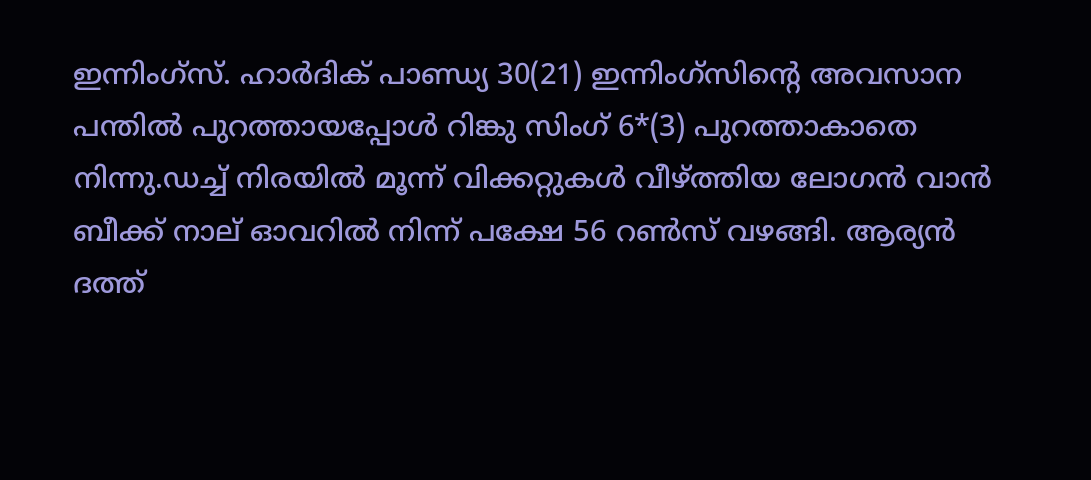ഇന്നിംഗ്സ്. ഹാര്‍ദിക് പാണ്ഡ്യ 30(21) ഇന്നിംഗ്സിന്റെ അവസാന പന്തില്‍ പുറത്തായപ്പോള്‍ റിങ്കു സിംഗ് 6*(3) പുറത്താകാതെ നിന്നു.ഡച്ച് നിരയില്‍ മൂന്ന് വിക്കറ്റുകള്‍ വീഴ്ത്തിയ ലോഗന്‍ വാന്‍ ബീക്ക് നാല് ഓവറില്‍ നിന്ന് പക്ഷേ 56 റണ്‍സ് വഴങ്ങി. ആര്യന്‍ ദത്ത്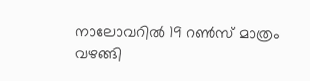നാലോവറില്‍ 19 റണ്‍സ് മാത്രം വഴങ്ങി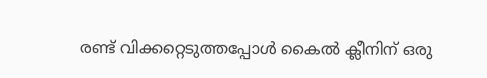രണ്ട് വിക്കറ്റെടുത്തപ്പോള്‍ കൈല്‍ ക്ലീനിന് ഒരു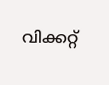വിക്കറ്റ്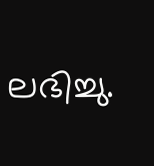ലഭിച്ചു.